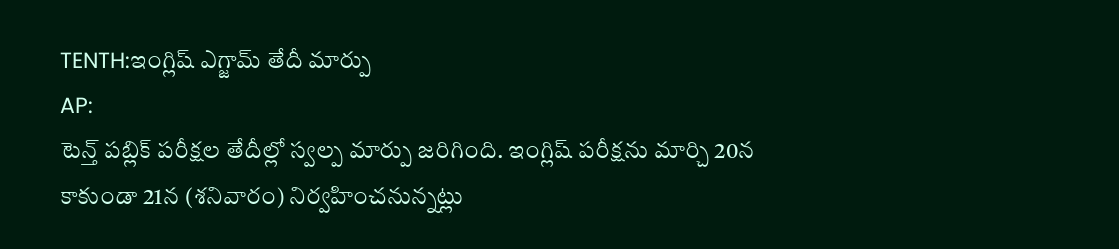TENTH:ఇంగ్లిష్ ఎగ్జామ్ తేదీ మార్పు
AP:
టెన్త్ పబ్లిక్ పరీక్షల తేదీల్లో స్వల్ప మార్పు జరిగింది. ఇంగ్లిష్ పరీక్షను మార్చి 20న కాకుండా 21న (శనివారం) నిర్వహించనున్నట్లు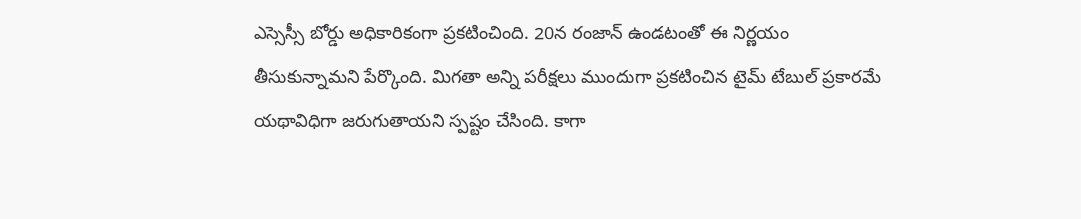ఎస్సెస్సీ బోర్డు అధికారికంగా ప్రకటించింది. 20న రంజాన్ ఉండటంతో ఈ నిర్ణయం తీసుకున్నామని పేర్కొంది. మిగతా అన్ని పరీక్షలు ముందుగా ప్రకటించిన టైమ్ టేబుల్ ప్రకారమే యథావిధిగా జరుగుతాయని స్పష్టం చేసింది. కాగా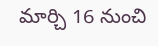మార్చి 16 నుంచి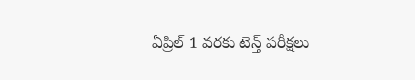ఏప్రిల్ 1 వరకు టెన్త్ పరీక్షలు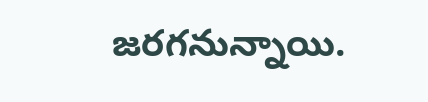జరగనున్నాయి.